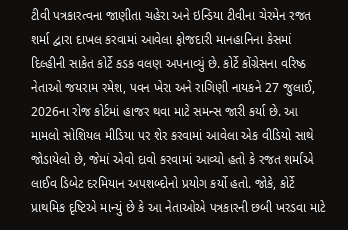ટીવી પત્રકારત્વના જાણીતા ચહેરા અને ઇન્ડિયા ટીવીના ચેરમેન રજત શર્મા દ્વારા દાખલ કરવામાં આવેલા ફોજદારી માનહાનિના કેસમાં દિલ્હીની સાકેત કોર્ટે કડક વલણ અપનાવ્યું છે. કોર્ટે કોંગ્રેસના વરિષ્ઠ નેતાઓ જયરામ રમેશ, પવન ખેરા અને રાગિણી નાયકને 27 જુલાઈ, 2026ના રોજ કોર્ટમાં હાજર થવા માટે સમન્સ જારી કર્યા છે. આ મામલો સોશિયલ મીડિયા પર શેર કરવામાં આવેલા એક વીડિયો સાથે જોડાયેલો છે, જેમાં એવો દાવો કરવામાં આવ્યો હતો કે રજત શર્માએ લાઈવ ડિબેટ દરમિયાન અપશબ્દોનો પ્રયોગ કર્યો હતો. જોકે, કોર્ટે પ્રાથમિક દૃષ્ટિએ માન્યું છે કે આ નેતાઓએ પત્રકારની છબી ખરડવા માટે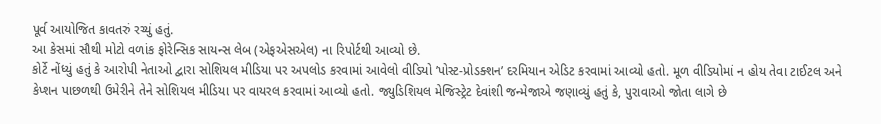પૂર્વ આયોજિત કાવતરું રચ્યું હતું.
આ કેસમાં સૌથી મોટો વળાંક ફોરેન્સિક સાયન્સ લેબ (એફએસએલ) ના રિપોર્ટથી આવ્યો છે.
કોર્ટે નોંધ્યું હતું કે આરોપી નેતાઓ દ્વારા સોશિયલ મીડિયા પર અપલોડ કરવામાં આવેલો વીડિયો ’પોસ્ટ-પ્રોડક્શન’ દરમિયાન એડિટ કરવામાં આવ્યો હતો. મૂળ વીડિયોમાં ન હોય તેવા ટાઈટલ અને કેપ્શન પાછળથી ઉમેરીને તેને સોશિયલ મીડિયા પર વાયરલ કરવામાં આવ્યો હતો. જ્યુડિશિયલ મેજિસ્ટ્રેટ દેવાંશી જન્મેજાએ જણાવ્યું હતું કે, પુરાવાઓ જોતા લાગે છે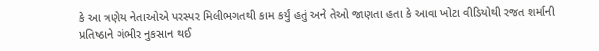કે આ ત્રણેય નેતાઓએ પરસ્પર મિલીભગતથી કામ કર્યું હતું અને તેઓ જાણતા હતા કે આવા ખોટા વીડિયોથી રજત શર્માની પ્રતિષ્ઠાને ગંભીર નુકસાન થઈ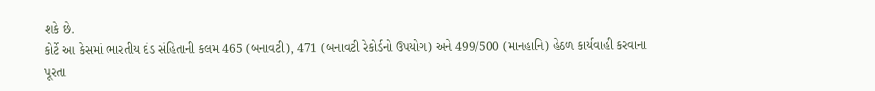શકે છે.
કોર્ટે આ કેસમાં ભારતીય દંડ સંહિતાની કલમ 465 (બનાવટી), 471 (બનાવટી રેકોર્ડનો ઉપયોગ) અને 499/500 (માનહાનિ) હેઠળ કાર્યવાહી કરવાના પૂરતા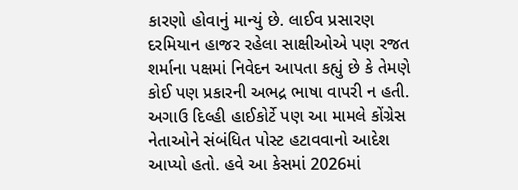કારણો હોવાનું માન્યું છે. લાઈવ પ્રસારણ દરમિયાન હાજર રહેલા સાક્ષીઓએ પણ રજત શર્માના પક્ષમાં નિવેદન આપતા કહ્યું છે કે તેમણે કોઈ પણ પ્રકારની અભદ્ર ભાષા વાપરી ન હતી. અગાઉ દિલ્હી હાઈકોર્ટે પણ આ મામલે કોંગ્રેસ નેતાઓને સંબંધિત પોસ્ટ હટાવવાનો આદેશ આપ્યો હતો. હવે આ કેસમાં 2026માં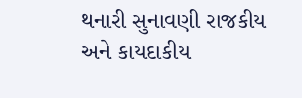થનારી સુનાવણી રાજકીય અને કાયદાકીય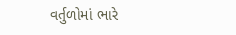વર્તુળોમાં ભારે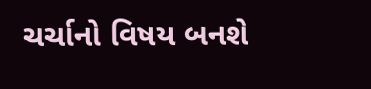ચર્ચાનો વિષય બનશે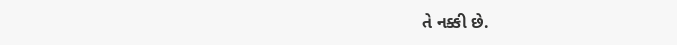તે નક્કી છે.